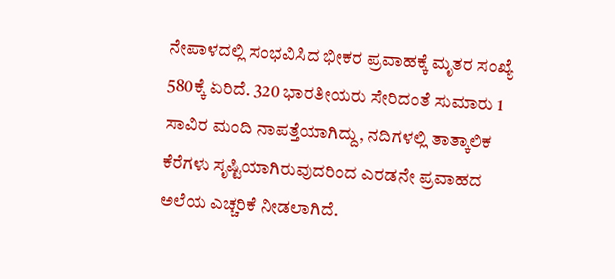ನೇಪಾಳದಲ್ಲಿ ಸಂಭವಿಸಿದ ಭೀಕರ ಪ್ರವಾಹಕ್ಕೆ ಮೃತರ ಸಂಖ್ಯೆ 580ಕ್ಕೆ ಏರಿದೆ. 320 ಭಾರತೀಯರು ಸೇರಿದಂತೆ ಸುಮಾರು 1 ಸಾವಿರ ಮಂದಿ ನಾಪತ್ತೆಯಾಗಿದ್ದು, ನದಿಗಳಲ್ಲಿ ತಾತ್ಕಾಲಿಕ ಕೆರೆಗಳು ಸೃಷ್ಟಿಯಾಗಿರುವುದರಿಂದ ಎರಡನೇ ಪ್ರವಾಹದ ಅಲೆಯ ಎಚ್ಚರಿಕೆ ನೀಡಲಾಗಿದೆ.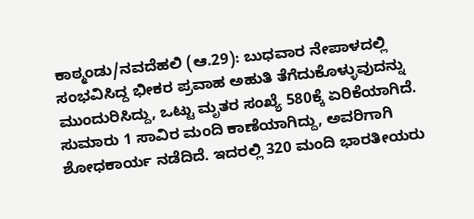ಕಾಠ್ಮಂಡು/ನವದೆಹಲಿ (ಆ.29): ಬುಧವಾರ ನೇಪಾಳದಲ್ಲಿ ಸಂಭವಿಸಿದ್ದ ಭೀಕರ ಪ್ರವಾಹ ಅಹುತಿ ತೆಗೆದುಕೊಳ್ಳುವುದನ್ನು ಮುಂದುರಿಸಿದ್ದು, ಒಟ್ಟು ಮೃತರ ಸಂಖ್ಯೆ 580ಕ್ಕೆ ಏರಿಕೆಯಾಗಿದೆ. ಸುಮಾರು 1 ಸಾವಿರ ಮಂದಿ ಕಾಣೆಯಾಗಿದ್ದು, ಅವರಿಗಾಗಿ ಶೋಧಕಾರ್ಯ ನಡೆದಿದೆ. ಇದರಲ್ಲಿ 320 ಮಂದಿ ಭಾರತೀಯರು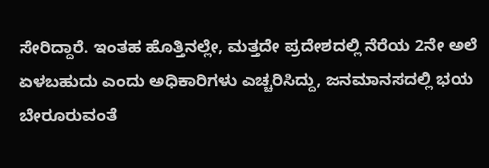ಸೇರಿದ್ದಾರೆ. ಇಂತಹ ಹೊತ್ತಿನಲ್ಲೇ, ಮತ್ತದೇ ಪ್ರದೇಶದಲ್ಲಿ ನೆರೆಯ 2ನೇ ಅಲೆ ಏಳಬಹುದು ಎಂದು ಅಧಿಕಾರಿಗಳು ಎಚ್ಚರಿಸಿದ್ದು, ಜನಮಾನಸದಲ್ಲಿ ಭಯ ಬೇರೂರುವಂತೆ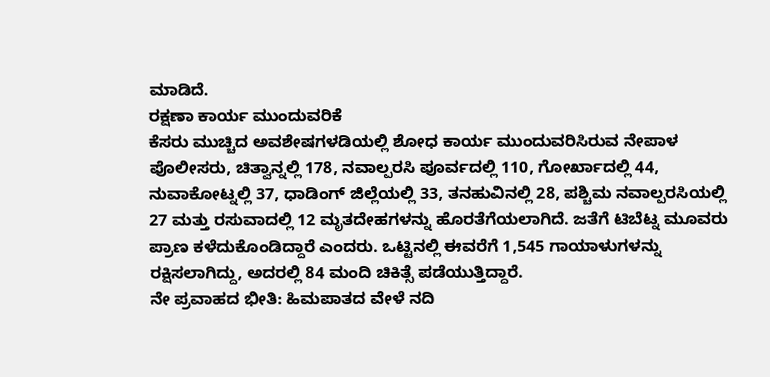ಮಾಡಿದೆ.
ರಕ್ಷಣಾ ಕಾರ್ಯ ಮುಂದುವರಿಕೆ
ಕೆಸರು ಮುಚ್ಚಿದ ಅವಶೇಷಗಳಡಿಯಲ್ಲಿ ಶೋಧ ಕಾರ್ಯ ಮುಂದುವರಿಸಿರುವ ನೇಪಾಳ ಪೊಲೀಸರು, ಚಿತ್ವಾನ್ನಲ್ಲಿ 178, ನವಾಲ್ಪರಸಿ ಪೂರ್ವದಲ್ಲಿ 110, ಗೋರ್ಖಾದಲ್ಲಿ 44, ನುವಾಕೋಟ್ನಲ್ಲಿ 37, ಧಾಡಿಂಗ್ ಜಿಲ್ಲೆಯಲ್ಲಿ 33, ತನಹುವಿನಲ್ಲಿ 28, ಪಶ್ಚಿಮ ನವಾಲ್ಪರಸಿಯಲ್ಲಿ 27 ಮತ್ತು ರಸುವಾದಲ್ಲಿ 12 ಮೃತದೇಹಗಳನ್ನು ಹೊರತೆಗೆಯಲಾಗಿದೆ. ಜತೆಗೆ ಟಿಬೆಟ್ನ ಮೂವರು ಪ್ರಾಣ ಕಳೆದುಕೊಂಡಿದ್ದಾರೆ ಎಂದರು. ಒಟ್ಟಿನಲ್ಲಿ ಈವರೆಗೆ 1,545 ಗಾಯಾಳುಗಳನ್ನು ರಕ್ಷಿಸಲಾಗಿದ್ದು, ಅದರಲ್ಲಿ 84 ಮಂದಿ ಚಿಕಿತ್ಸೆ ಪಡೆಯುತ್ತಿದ್ದಾರೆ.
ನೇ ಪ್ರವಾಹದ ಭೀತಿ: ಹಿಮಪಾತದ ವೇಳೆ ನದಿ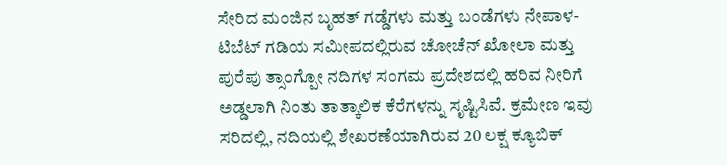ಸೇರಿದ ಮಂಜಿನ ಬೃಹತ್ ಗಡ್ಡೆಗಳು ಮತ್ತು ಬಂಡೆಗಳು ನೇಪಾಳ-ಟಿಬೆಟ್ ಗಡಿಯ ಸಮೀಪದಲ್ಲಿರುವ ಚೋಚೆನ್ ಖೋಲಾ ಮತ್ತು ಪುರೆಪು ತ್ಸಾಂಗ್ಪೋ ನದಿಗಳ ಸಂಗಮ ಪ್ರದೇಶದಲ್ಲಿ ಹರಿವ ನೀರಿಗೆ ಅಡ್ಡಲಾಗಿ ನಿಂತು ತಾತ್ಕಾಲಿಕ ಕೆರೆಗಳನ್ನು ಸೃಷ್ಟಿಸಿವೆ. ಕ್ರಮೇಣ ಇವು ಸರಿದಲ್ಲಿ, ನದಿಯಲ್ಲಿ ಶೇಖರಣೆಯಾಗಿರುವ 20 ಲಕ್ಷ ಕ್ಯೂಬಿಕ್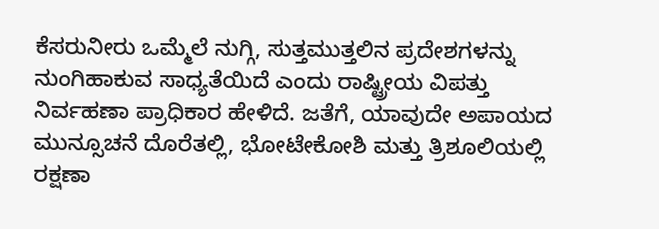ಕೆಸರುನೀರು ಒಮ್ಮೆಲೆ ನುಗ್ಗಿ, ಸುತ್ತಮುತ್ತಲಿನ ಪ್ರದೇಶಗಳನ್ನು ನುಂಗಿಹಾಕುವ ಸಾಧ್ಯತೆಯಿದೆ ಎಂದು ರಾಷ್ಟ್ರೀಯ ವಿಪತ್ತು ನಿರ್ವಹಣಾ ಪ್ರಾಧಿಕಾರ ಹೇಳಿದೆ. ಜತೆಗೆ, ಯಾವುದೇ ಅಪಾಯದ ಮುನ್ಸೂಚನೆ ದೊರೆತಲ್ಲಿ, ಭೋಟೇಕೋಶಿ ಮತ್ತು ತ್ರಿಶೂಲಿಯಲ್ಲಿ ರಕ್ಷಣಾ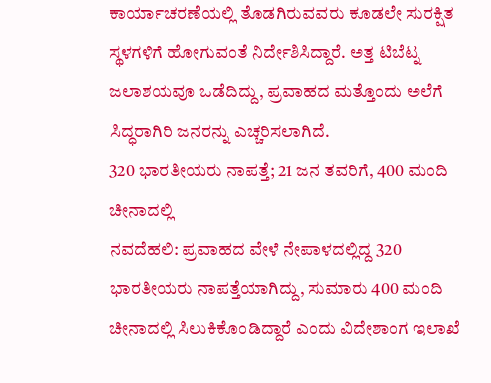ಕಾರ್ಯಾಚರಣೆಯಲ್ಲಿ ತೊಡಗಿರುವವರು ಕೂಡಲೇ ಸುರಕ್ಷಿತ ಸ್ಥಳಗಳಿಗೆ ಹೋಗುವಂತೆ ನಿರ್ದೇಶಿಸಿದ್ದಾರೆ. ಅತ್ತ ಟಿಬೆಟ್ನ ಜಲಾಶಯವೂ ಒಡೆದಿದ್ದು, ಪ್ರವಾಹದ ಮತ್ತೊಂದು ಅಲೆಗೆ ಸಿದ್ಧರಾಗಿರಿ ಜನರನ್ನು ಎಚ್ಚರಿಸಲಾಗಿದೆ.
320 ಭಾರತೀಯರು ನಾಪತ್ತೆ; 21 ಜನ ತವರಿಗೆ, 400 ಮಂದಿ ಚೀನಾದಲ್ಲಿ
ನವದೆಹಲಿ: ಪ್ರವಾಹದ ವೇಳೆ ನೇಪಾಳದಲ್ಲಿದ್ದ 320 ಭಾರತೀಯರು ನಾಪತ್ತೆಯಾಗಿದ್ದು, ಸುಮಾರು 400 ಮಂದಿ ಚೀನಾದಲ್ಲಿ ಸಿಲುಕಿಕೊಂಡಿದ್ದಾರೆ ಎಂದು ವಿದೇಶಾಂಗ ಇಲಾಖೆ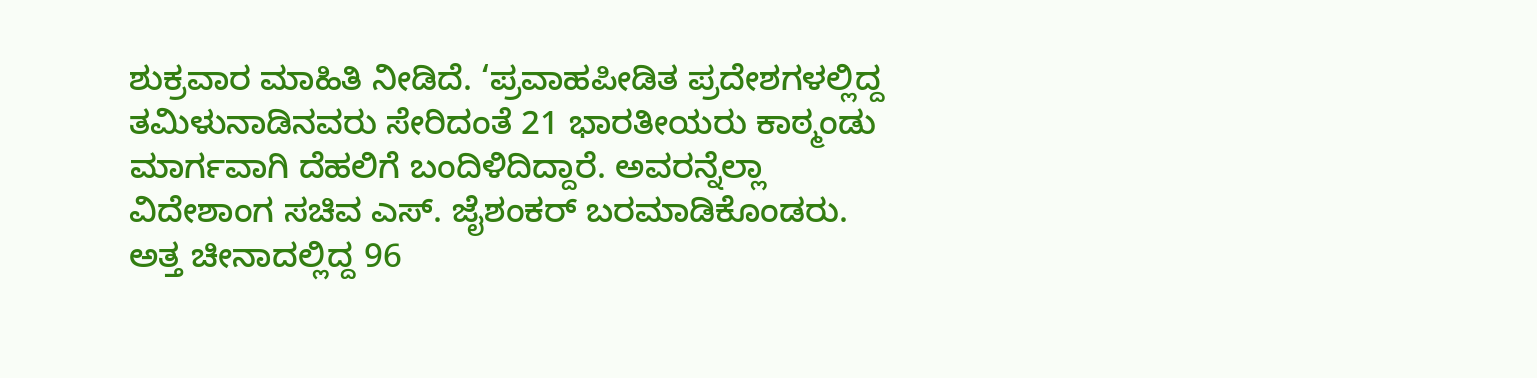ಶುಕ್ರವಾರ ಮಾಹಿತಿ ನೀಡಿದೆ. ‘ಪ್ರವಾಹಪೀಡಿತ ಪ್ರದೇಶಗಳಲ್ಲಿದ್ದ ತಮಿಳುನಾಡಿನವರು ಸೇರಿದಂತೆ 21 ಭಾರತೀಯರು ಕಾಠ್ಮಂಡು ಮಾರ್ಗವಾಗಿ ದೆಹಲಿಗೆ ಬಂದಿಳಿದಿದ್ದಾರೆ. ಅವರನ್ನೆಲ್ಲಾ ವಿದೇಶಾಂಗ ಸಚಿವ ಎಸ್. ಜೈಶಂಕರ್ ಬರಮಾಡಿಕೊಂಡರು. ಅತ್ತ ಚೀನಾದಲ್ಲಿದ್ದ 96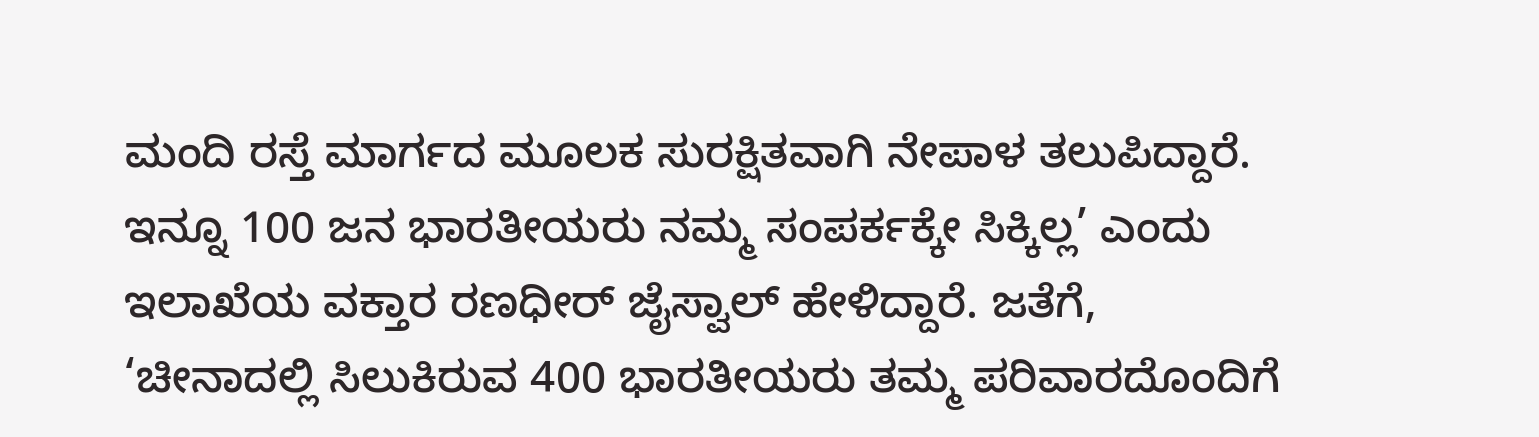ಮಂದಿ ರಸ್ತೆ ಮಾರ್ಗದ ಮೂಲಕ ಸುರಕ್ಷಿತವಾಗಿ ನೇಪಾಳ ತಲುಪಿದ್ದಾರೆ. ಇನ್ನೂ 100 ಜನ ಭಾರತೀಯರು ನಮ್ಮ ಸಂಪರ್ಕಕ್ಕೇ ಸಿಕ್ಕಿಲ್ಲ’ ಎಂದು ಇಲಾಖೆಯ ವಕ್ತಾರ ರಣಧೀರ್ ಜೈಸ್ವಾಲ್ ಹೇಳಿದ್ದಾರೆ. ಜತೆಗೆ, ‘ಚೀನಾದಲ್ಲಿ ಸಿಲುಕಿರುವ 400 ಭಾರತೀಯರು ತಮ್ಮ ಪರಿವಾರದೊಂದಿಗೆ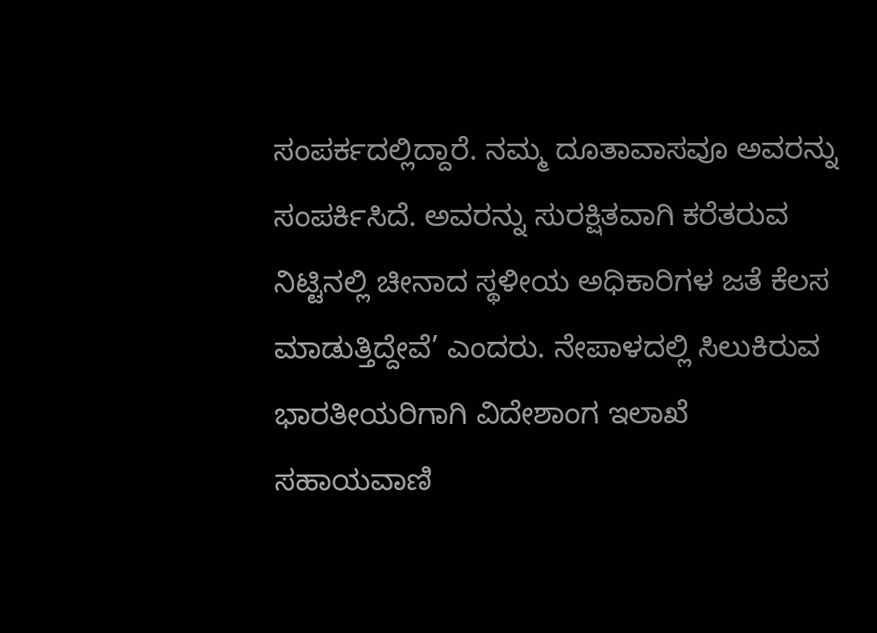ಸಂಪರ್ಕದಲ್ಲಿದ್ದಾರೆ. ನಮ್ಮ ದೂತಾವಾಸವೂ ಅವರನ್ನು ಸಂಪರ್ಕಿಸಿದೆ. ಅವರನ್ನು ಸುರಕ್ಷಿತವಾಗಿ ಕರೆತರುವ ನಿಟ್ಟಿನಲ್ಲಿ ಚೀನಾದ ಸ್ಥಳೀಯ ಅಧಿಕಾರಿಗಳ ಜತೆ ಕೆಲಸ ಮಾಡುತ್ತಿದ್ದೇವೆ’ ಎಂದರು. ನೇಪಾಳದಲ್ಲಿ ಸಿಲುಕಿರುವ ಭಾರತೀಯರಿಗಾಗಿ ವಿದೇಶಾಂಗ ಇಲಾಖೆ ಸಹಾಯವಾಣಿ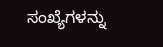ಸಂಖ್ಯೆಗಳನ್ನು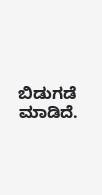ಬಿಡುಗಡೆ ಮಾಡಿದೆ.